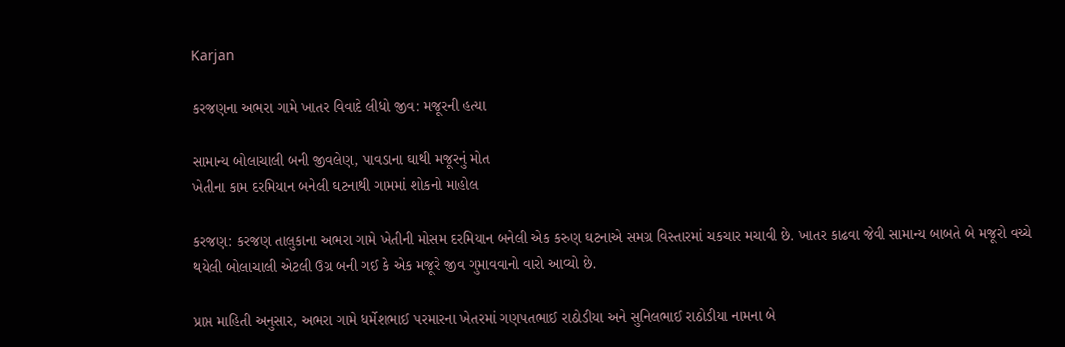Karjan

કરજણના અભરા ગામે ખાતર વિવાદે લીધો જીવ: મજૂરની હત્યા

સામાન્ય બોલાચાલી બની જીવલેણ, પાવડાના ઘાથી મજૂરનું મોત
ખેતીના કામ દરમિયાન બનેલી ઘટનાથી ગામમાં શોકનો માહોલ

કરજણ: કરજણ તાલુકાના અભરા ગામે ખેતીની મોસમ દરમિયાન બનેલી એક કરુણ ઘટનાએ સમગ્ર વિસ્તારમાં ચકચાર મચાવી છે. ખાતર કાઢવા જેવી સામાન્ય બાબતે બે મજૂરો વચ્ચે થયેલી બોલાચાલી એટલી ઉગ્ર બની ગઈ કે એક મજૂરે જીવ ગુમાવવાનો વારો આવ્યો છે.

પ્રાપ્ત માહિતી અનુસાર, અભરા ગામે ધર્મેશભાઈ પરમારના ખેતરમાં ગણપતભાઈ રાઠોડીયા અને સુનિલભાઈ રાઠોડીયા નામના બે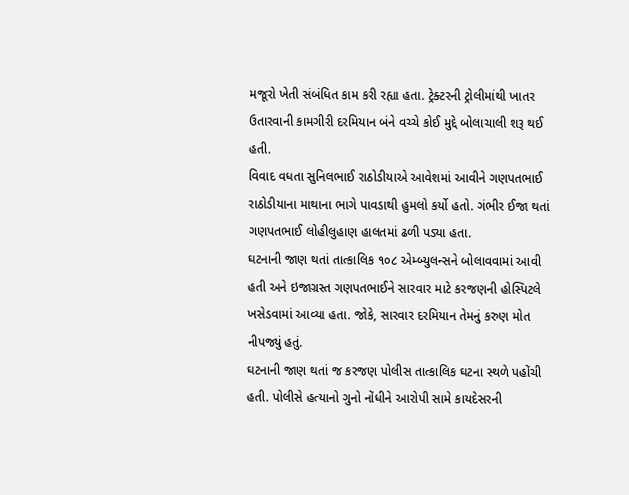મજૂરો ખેતી સંબંધિત કામ કરી રહ્યા હતા. ટ્રેક્ટરની ટ્રોલીમાંથી ખાતર ઉતારવાની કામગીરી દરમિયાન બંને વચ્ચે કોઈ મુદ્દે બોલાચાલી શરૂ થઈ હતી.
વિવાદ વધતા સુનિલભાઈ રાઠોડીયાએ આવેશમાં આવીને ગણપતભાઈ રાઠોડીયાના માથાના ભાગે પાવડાથી હુમલો કર્યો હતો. ગંભીર ઈજા થતાં ગણપતભાઈ લોહીલુહાણ હાલતમાં ઢળી પડ્યા હતા.
ઘટનાની જાણ થતાં તાત્કાલિક ૧૦૮ એમ્બ્યુલન્સને બોલાવવામાં આવી હતી અને ઇજાગ્રસ્ત ગણપતભાઈને સારવાર માટે કરજણની હોસ્પિટલે ખસેડવામાં આવ્યા હતા. જોકે, સારવાર દરમિયાન તેમનું કરુણ મોત નીપજ્યું હતું.
ઘટનાની જાણ થતાં જ કરજણ પોલીસ તાત્કાલિક ઘટના સ્થળે પહોંચી હતી. પોલીસે હત્યાનો ગુનો નોંધીને આરોપી સામે કાયદેસરની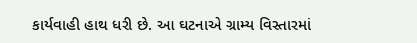કાર્યવાહી હાથ ધરી છે. આ ઘટનાએ ગ્રામ્ય વિસ્તારમાં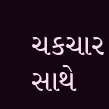ચકચાર સાથે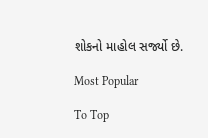શોકનો માહોલ સર્જ્યો છે.

Most Popular

To Top